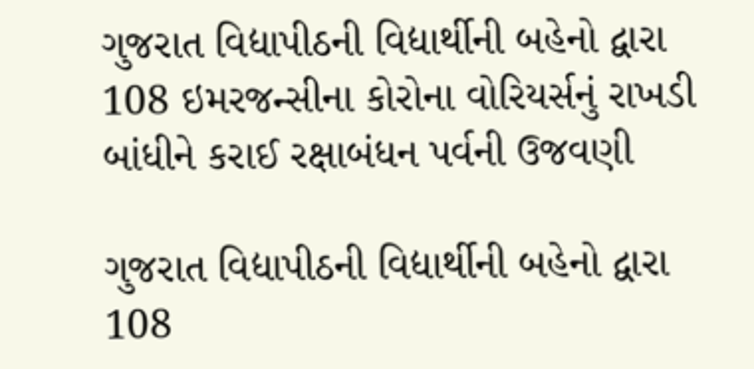ગુજરાત વિદ્યાપીઠની વિદ્યાર્થીની બહેનો દ્વારા 108 ઇમરજન્સીના કોરોના વોરિયર્સનું રાખડી બાંધીને કરાઈ રક્ષાબંધન પર્વની ઉજવણી

ગુજરાત વિદ્યાપીઠની વિદ્યાર્થીની બહેનો દ્વારા 108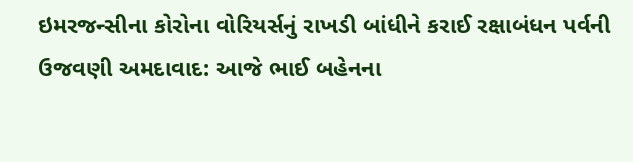ઇમરજન્સીના કોરોના વોરિયર્સનું રાખડી બાંધીને કરાઈ રક્ષાબંધન પર્વની ઉજવણી અમદાવાદ: આજે ભાઈ બહેનના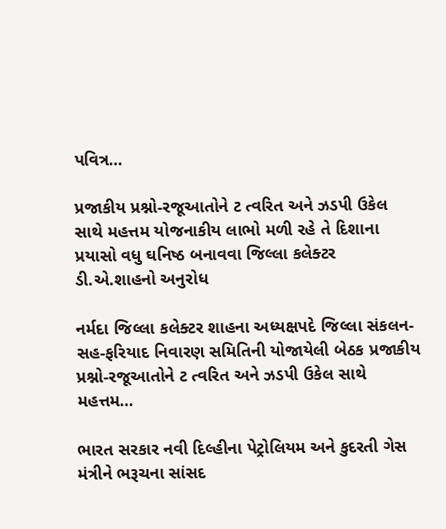પવિત્ર…

પ્રજાકીય પ્રશ્નો-રજૂઆતોને ટ ત્વરિત અને ઝડપી ઉકેલ સાથે મહત્તમ યોજનાકીય લાભો મળી રહે તે દિશાના પ્રયાસો વધુ ઘનિષ્ઠ બનાવવા જિલ્લા કલેક્ટર ડી.એ.શાહનો અનુરોધ

નર્મદા જિલ્લા કલેક્ટર શાહના અધ્યક્ષપદે જિલ્લા સંકલન-સહ-ફરિયાદ નિવારણ સમિતિની યોજાયેલી બેઠક પ્રજાકીય પ્રશ્નો-રજૂઆતોને ટ ત્વરિત અને ઝડપી ઉકેલ સાથે મહત્તમ…

ભારત સરકાર નવી દિલ્હીના પેટ્રોલિયમ અને કુદરતી ગેસ મંત્રીને ભરૂચના સાંસદ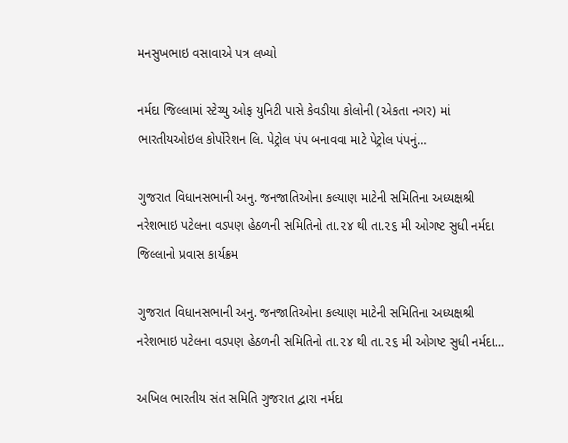મનસુખભાઇ વસાવાએ પત્ર લખ્યો

નર્મદા જિલ્લામાં સ્ટેચ્યુ ઓફ યુનિટી પાસે કેવડીયા કોલોની (એકતા નગર) માં ભારતીયઓઇલ કોર્પોરેશન લિ. પેટ્રોલ પંપ બનાવવા માટે પેટ્રોલ પંપનું…

ગુજરાત વિધાનસભાની અનુ. જનજાતિઓના કલ્યાણ માટેની સમિતિના અધ્યક્ષશ્રી નરેશભાઇ પટેલના વડપણ હેઠળની સમિતિનો તા.૨૪ થી તા.૨૬ મી ઓગષ્ટ સુધી નર્મદા જિલ્લાનો પ્રવાસ કાર્યક્રમ

ગુજરાત વિધાનસભાની અનુ. જનજાતિઓના કલ્યાણ માટેની સમિતિના અધ્યક્ષશ્રી નરેશભાઇ પટેલના વડપણ હેઠળની સમિતિનો તા.૨૪ થી તા.૨૬ મી ઓગષ્ટ સુધી નર્મદા…

અખિલ ભારતીય સંત સમિતિ ગુજરાત દ્વારા નર્મદા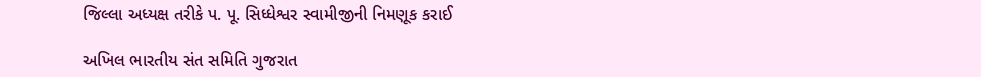જિલ્લા અધ્યક્ષ તરીકે પ. પૂ. સિધ્ધેશ્વર સ્વામીજીની નિમણૂક કરાઈ

અખિલ ભારતીય સંત સમિતિ ગુજરાત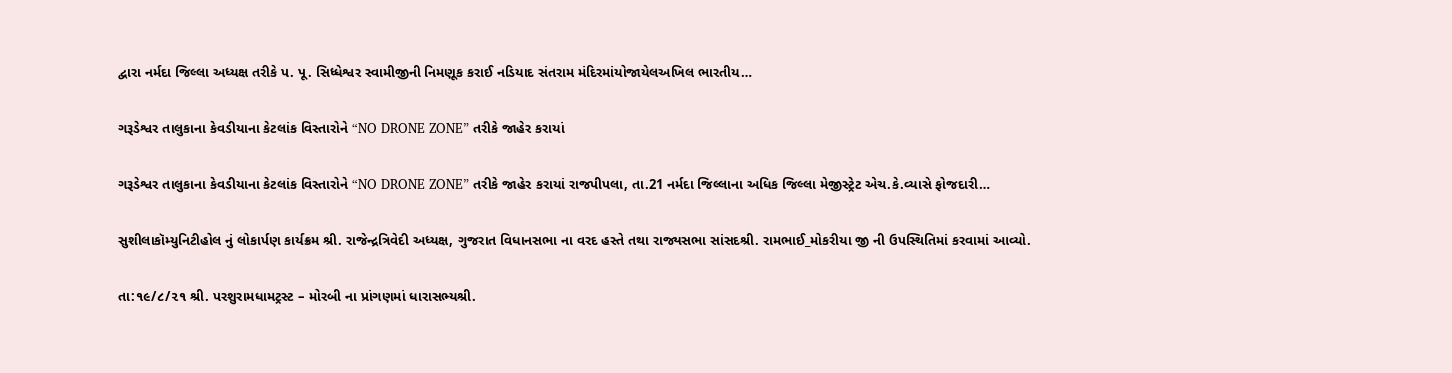દ્વારા નર્મદા જિલ્લા અધ્યક્ષ તરીકે પ. પૂ. સિધ્ધેશ્વર સ્વામીજીની નિમણૂક કરાઈ નડિયાદ સંતરામ મંદિરમાંયોજાયેલઅખિલ ભારતીય…

ગરૂડેશ્વર તાલુકાના કેવડીયાના કેટલાંક વિસ્તારોને “NO DRONE ZONE” તરીકે જાહેર કરાયાં

ગરૂડેશ્વર તાલુકાના કેવડીયાના કેટલાંક વિસ્તારોને “NO DRONE ZONE” તરીકે જાહેર કરાયાં રાજપીપલા, તા.21 નર્મદા જિલ્લાના અધિક જિલ્લા મેજીસ્ટ્રેટ એચ.કે.વ્યાસે ફોજદારી…

સુશીલાકૉમ્યુનિટીહોલ નું લોકાર્પણ કાર્યક્રમ શ્રી. રાજેન્દ્રત્રિવેદી અધ્યક્ષ, ગુજરાત વિધાનસભા ના વરદ હસ્તે તથા રાજ્યસભા સાંસદશ્રી. રામભાઈ_મોકરીયા જી ની ઉપસ્થિતિમાં કરવામાં આવ્યો.

તા:૧૯/૮/૨૧ શ્રી. પરશુરામધામટ્રસ્ટ – મોરબી ના પ્રાંગણમાં ધારાસભ્યશ્રી.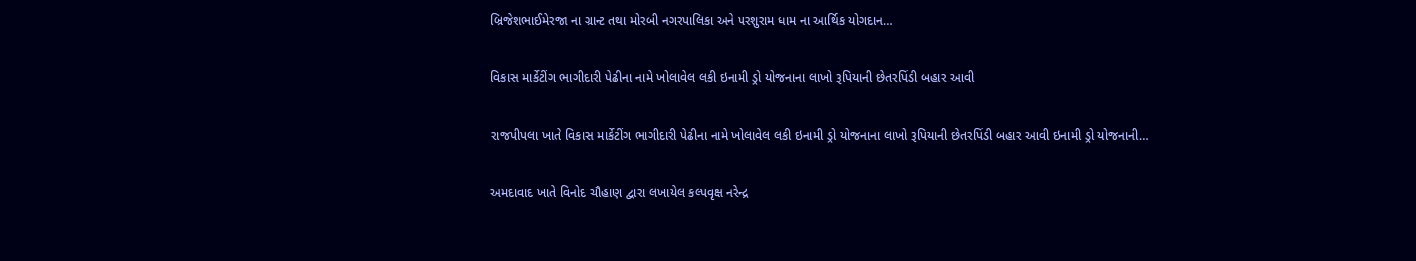બ્રિજેશભાઈમેરજા ના ગ્રાન્ટ તથા મોરબી નગરપાલિકા અને પરશુરામ ધામ ના આર્થિક યોગદાન…

વિકાસ માર્કેટીંગ ભાગીદારી પેઢીના નામે ખોલાવેલ લકી ઇનામી ડ્રો યોજનાના લાખો રૂપિયાની છેતરપિંડી બહાર આવી

રાજપીપલા ખાતે વિકાસ માર્કેટીંગ ભાગીદારી પેઢીના નામે ખોલાવેલ લકી ઇનામી ડ્રો યોજનાના લાખો રૂપિયાની છેતરપિંડી બહાર આવી ઇનામી ડ્રો યોજનાની…

અમદાવાદ ખાતે વિનોદ ચૌહાણ દ્વારા લખાયેલ કલ્પવૃક્ષ નરેન્દ્ર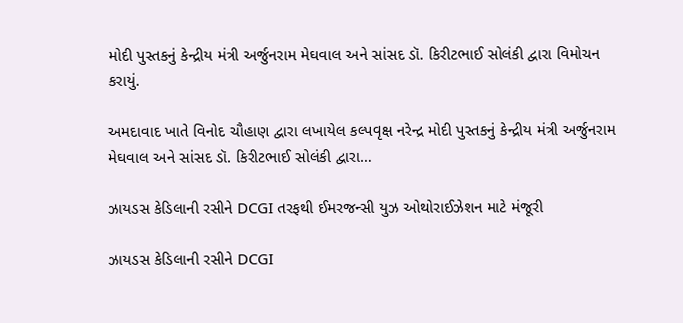મોદી પુસ્તકનું કેન્દ્રીય મંત્રી અર્જુનરામ મેઘવાલ અને સાંસદ ડૉ. કિરીટભાઈ સોલંકી દ્વારા વિમોચન કરાયું.

અમદાવાદ ખાતે વિનોદ ચૌહાણ દ્વારા લખાયેલ કલ્પવૃક્ષ નરેન્દ્ર મોદી પુસ્તકનું કેન્દ્રીય મંત્રી અર્જુનરામ મેઘવાલ અને સાંસદ ડૉ. કિરીટભાઈ સોલંકી દ્વારા…

ઝાયડસ કેડિલાની રસીને DCGI તરફથી ઈમરજન્સી યુઝ ઓથોરાઈઝેશન માટે મંજૂરી

ઝાયડસ કેડિલાની રસીને DCGI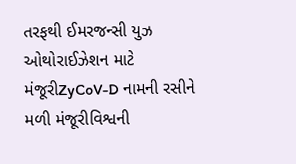તરફથી ઈમરજન્સી યુઝ ઓથોરાઈઝેશન માટે મંજૂરીZyCoV-D નામની રસીને મળી મંજૂરીવિશ્વની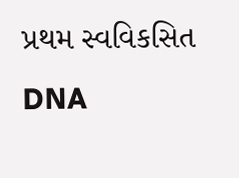પ્રથમ સ્વવિકસિત DNA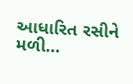આધારિત રસીને મળી…